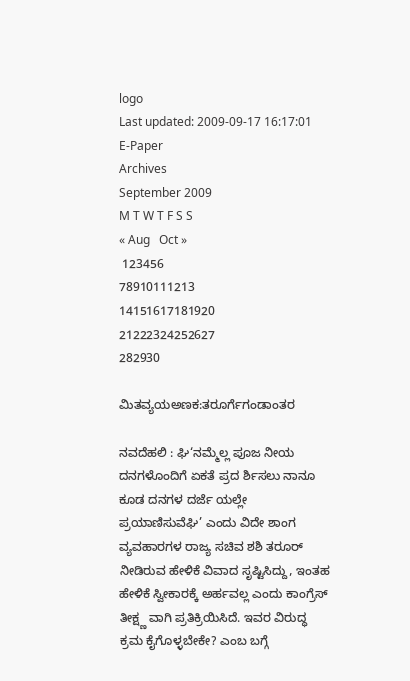logo
Last updated: 2009-09-17 16:17:01
E-Paper
Archives
September 2009
M T W T F S S
« Aug   Oct »
 123456
78910111213
14151617181920
21222324252627
282930

ಮಿತವ್ಯಯಅಣಕ:ತರೂರ್ಗೆಗಂಡಾಂತರ

ನವದೆಹಲಿ : ಘಿ‘ನಮ್ಮೆಲ್ಲ ಪೂಜ ನೀಯ ದನಗಳೊಂದಿಗೆ ಏಕತೆ ಪ್ರದ ರ್ಶಿಸಲು ನಾನೂ ಕೂಡ ದನಗಳ ದರ್ಜೆ ಯಲ್ಲೇ ಪ್ರಯಾಣಿಸುವೆಘಿ’ ಎಂದು ವಿದೇ ಶಾಂಗ ವ್ಯವಹಾರಗಳ ರಾಜ್ಯ ಸಚಿವ ಶಶಿ ತರೂರ್ ನೀಡಿರುವ ಹೇಳಿಕೆ ವಿವಾದ ಸೃಷ್ಟಿಸಿದ್ದು, ಇಂತಹ ಹೇಳಿಕೆ ಸ್ವೀಕಾರಕ್ಕೆ ಅರ್ಹವಲ್ಲ ಎಂದು ಕಾಂಗ್ರೆಸ್ ತೀಕ್ಷ್ಣ ವಾಗಿ ಪ್ರತಿಕ್ರಿಯಿಸಿದೆ. ಇವರ ವಿರುದ್ಧ ಕ್ರಮ ಕೈಗೊಳ್ಳಬೇಕೇ? ಎಂಬ ಬಗ್ಗೆ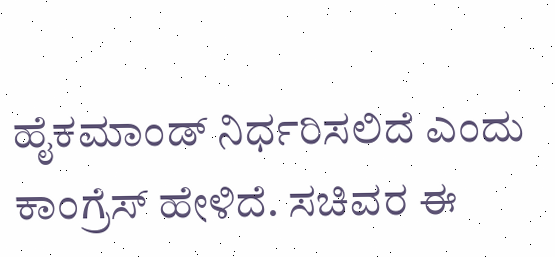ಹೈಕಮಾಂಡ್ ನಿರ್ಧರಿಸಲಿದೆ ಎಂದು ಕಾಂಗ್ರೆಸ್ ಹೇಳಿದೆ. ಸಚಿವರ ಈ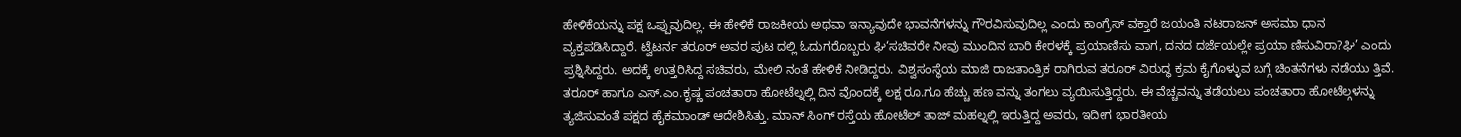ಹೇಳಿಕೆಯನ್ನು ಪಕ್ಷ ಒಪ್ಪುವುದಿಲ್ಲ. ಈ ಹೇಳಿಕೆ ರಾಜಕೀಯ ಅಥವಾ ಇನ್ಯಾವುದೇ ಭಾವನೆಗಳನ್ನು ಗೌರವಿಸುವುದಿಲ್ಲ ಎಂದು ಕಾಂಗ್ರೆಸ್ ವಕ್ತಾರೆ ಜಯಂತಿ ನಟರಾಜನ್ ಅಸಮಾ ಧಾನ ವ್ಯಕ್ತಪಡಿಸಿದ್ದಾರೆ. ಟ್ವೆಟರ್ನ ತರೂರ್ ಅವರ ಪುಟ ದಲ್ಲಿ ಓದುಗರೊಬ್ಬರು ಘಿ‘ಸಚಿವರೇ ನೀವು ಮುಂದಿನ ಬಾರಿ ಕೇರಳಕ್ಕೆ ಪ್ರಯಾಣಿಸು ವಾಗ, ದನದ ದರ್ಜೆಯಲ್ಲೇ ಪ್ರಯಾ ಣಿಸುವಿರಾ?ಘಿ’ ಎಂದು ಪ್ರಶ್ನಿಸಿದ್ದರು. ಅದಕ್ಕೆ ಉತ್ತರಿಸಿದ್ದ ಸಚಿವರು, ಮೇಲಿ ನಂತೆ ಹೇಳಿಕೆ ನೀಡಿದ್ದರು. ವಿಶ್ವಸಂಸ್ಥೆಯ ಮಾಜಿ ರಾಜತಾಂತ್ರಿಕ ರಾಗಿರುವ ತರೂರ್ ವಿರುದ್ಧ ಕ್ರಮ ಕೈಗೊಳ್ಳುವ ಬಗ್ಗೆ ಚಿಂತನೆಗಳು ನಡೆಯು ತ್ತಿವೆ. ತರೂರ್ ಹಾಗೂ ಎಸ್.ಎಂ.ಕೃಷ್ಣ ಪಂಚತಾರಾ ಹೋಟೆಲ್ನಲ್ಲಿ ದಿನ ವೊಂದಕ್ಕೆ ಲಕ್ಷ ರೂ.ಗೂ ಹೆಚ್ಚು ಹಣ ವನ್ನು ತಂಗಲು ವ್ಯಯಿಸುತ್ತಿದ್ದರು. ಈ ವೆಚ್ಚವನ್ನು ತಡೆಯಲು ಪಂಚತಾರಾ ಹೋಟೆಲ್ಗಳನ್ನು ತ್ಯಜಿಸುವಂತೆ ಪಕ್ಷದ ಹೈಕಮಾಂಡ್ ಆದೇಶಿಸಿತ್ತು. ಮಾನ್ ಸಿಂಗ್ ರಸ್ತೆಯ ಹೋಟೆಲ್ ತಾಜ್ ಮಹಲ್ನಲ್ಲಿ ಇರುತ್ತಿದ್ದ ಅವರು, ಇದೀಗ ಭಾರತೀಯ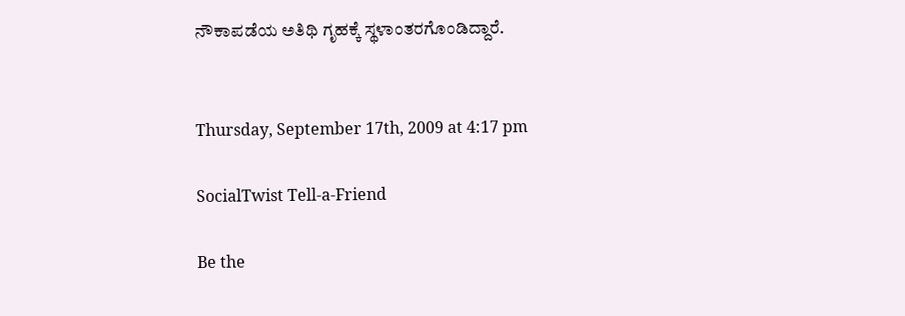ನೌಕಾಪಡೆಯ ಅತಿಥಿ ಗೃಹಕ್ಕೆ ಸ್ಥಳಾಂತರಗೊಂಡಿದ್ದಾರೆ.


Thursday, September 17th, 2009 at 4:17 pm

SocialTwist Tell-a-Friend

Be the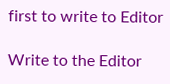first to write to Editor

Write to the Editor